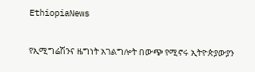EthiopiaNews

የኢሚግሬሽንና ዜግነት አገልግሎት በውጭ የሚኖሩ ኢትዮጵያውያን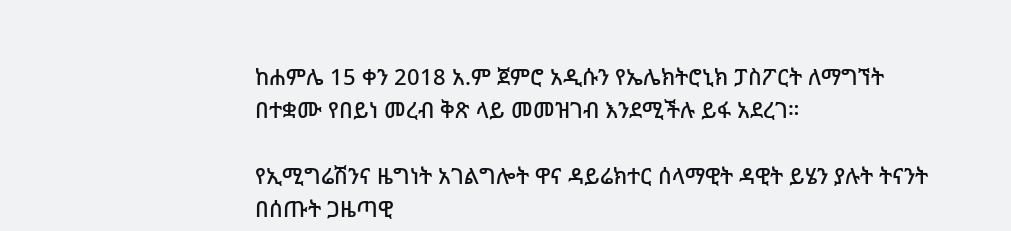ከሐምሌ 15 ቀን 2018 አ.ም ጀምሮ አዲሱን የኤሌክትሮኒክ ፓስፖርት ለማግኘት በተቋሙ የበይነ መረብ ቅጽ ላይ መመዝገብ እንደሚችሉ ይፋ አደረገ።

የኢሚግሬሽንና ዜግነት አገልግሎት ዋና ዳይሬክተር ሰላማዊት ዳዊት ይሄን ያሉት ትናንት በሰጡት ጋዜጣዊ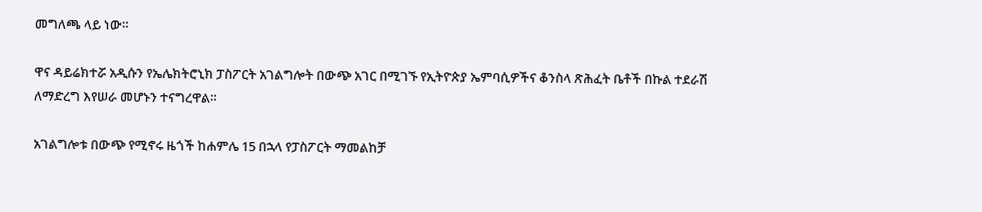መግለጫ ላይ ነው።

ዋና ዳይሬክተሯ አዲሱን የኤሌክትሮኒክ ፓስፖርት አገልግሎት በውጭ አገር በሚገኙ የኢትዮጵያ ኤምባሲዎችና ቆንስላ ጽሕፈት ቤቶች በኩል ተደራሽ ለማድረግ እየሠራ መሆኑን ተናግረዋል።

አገልግሎቱ በውጭ የሚኖሩ ዜጎች ከሐምሌ 15 በኋላ የፓስፖርት ማመልከቻ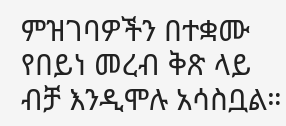ምዝገባዎችን በተቋሙ የበይነ መረብ ቅጽ ላይ ብቻ እንዲሞሉ አሳስቧል።